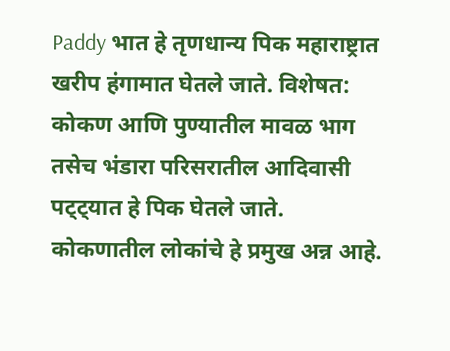Paddy भात हे तृणधान्य पिक महाराष्ट्रात खरीप हंगामात घेतले जाते. विशेषत: कोकण आणि पुण्यातील मावळ भाग तसेच भंडारा परिसरातील आदिवासी पट्ट्यात हे पिक घेतले जाते. कोकणातील लोकांचे हे प्रमुख अन्न आहे.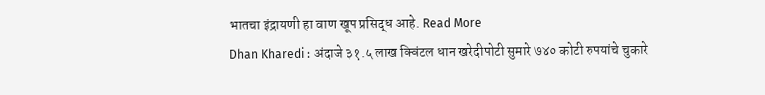भातचा इंद्रायणी हा वाण खूप प्रसिद्ध आहे. Read More
Dhan Kharedi : अंदाजे ३१.५ लाख क्विंटल धान खरेदीपोटी सुमारे ७४० कोटी रुपयांचे चुकारे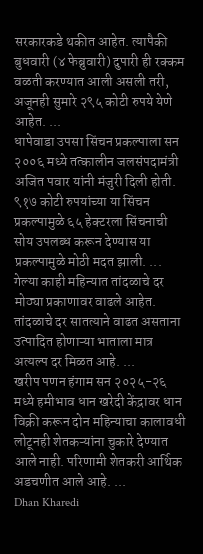सरकारकडे थकीत आहेत. त्यापैकी बुधवारी (४ फेब्रुवारी) दुपारी ही रक्कम वळती करण्यात आली असली तरी, अजूनही सुमारे २९५ कोटी रुपये येणे आहेत. ...
धापेवाडा उपसा सिंचन प्रकल्पाला सन २००६ मध्ये तत्कालीन जलसंपदामंत्री अजित पवार यांनी मंजुरी दिली होती. ९१७ कोटी रुपयांच्या या सिंचन प्रकल्पामुळे ६५ हेक्टरला सिंचनाची सोय उपलब्ध करून देण्यास या प्रकल्पामुळे मोठी मदत झाली. ...
गेल्या काही महिन्यात तांदळाचे दर मोठ्या प्रकाणावर वाढले आहेत. तांदळाचे दर सातत्याने वाढत असताना उत्पादित होणाऱ्या भाताला मात्र अत्यल्प दर मिळत आहे. ...
खरीप पणन हंगाम सन २०२५-२६ मध्ये हमीभाव धान खरेदी केंद्रावर धान विक्री करून दोन महिन्याचा कालावधी लोटूनही शेतकऱ्यांना चुकारे देण्यात आले नाही. परिणामी शेतकरी आर्थिक अडचणीत आले आहे. ...
Dhan Kharedi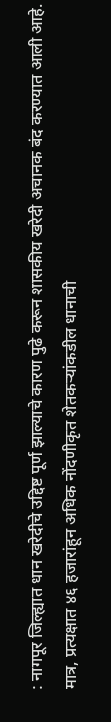: नागपूर जिल्ह्यात धान खरेदीचे उद्दिष्ट पूर्ण झाल्याचे कारण पुढे करून शासकीय खरेदी अचानक बंद करण्यात आली आहे. मात्र, प्रत्यक्षात ४६ हजारांहून अधिक नोंदणीकृत शेतकऱ्यांकडील धानाची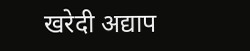खरेदी अद्याप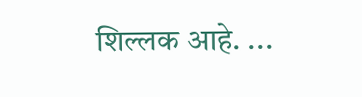शिल्लक आहे. ...